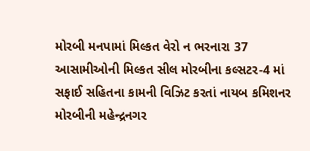મોરબી મનપામાં મિલ્કત વેરો ન ભરનારા 37 આસામીઓની મિલ્કત સીલ મોરબીના કલ્સટર-4 માં સફાઈ સહિતના કામની વિઝિટ કરતાં નાયબ કમિશનર મોરબીની મહેન્દ્રનગર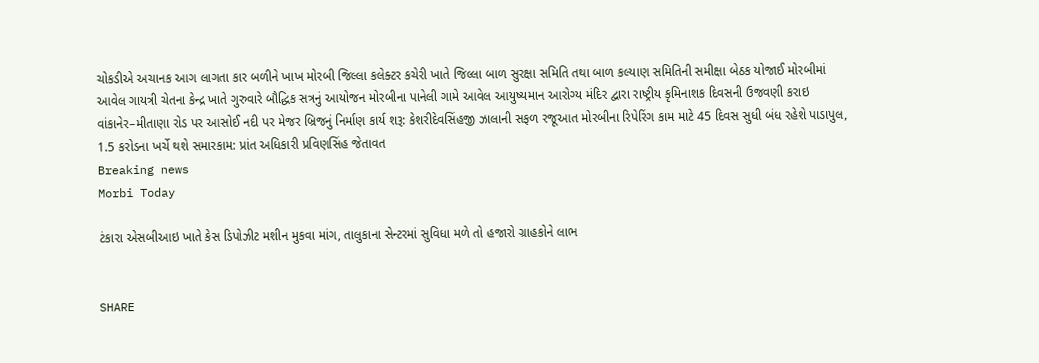ચોકડીએ અચાનક આગ લાગતા કાર બળીને ખાખ મોરબી જિલ્લા કલેક્ટર કચેરી ખાતે જિલ્લા બાળ સુરક્ષા સમિતિ તથા બાળ કલ્યાણ સમિતિની સમીક્ષા બેઠક યોજાઈ મોરબીમાં આવેલ ગાયત્રી ચેતના કેન્દ્ર ખાતે ગુરુવારે બૌદ્ધિક સત્રનું આયોજન મોરબીના પાનેલી ગામે આવેલ આયુષ્યમાન આરોગ્ય મંદિર દ્વારા રાષ્ટ્રીય કૃમિનાશક દિવસની ઉજવણી કરાઇ વાંકાનેર–મીતાણા રોડ પર આસોઈ નદી પર મેજર બ્રિજનું નિર્માણ કાર્ય શરૂ: કેશરીદેવસિંહજી ઝાલાની સફળ રજૂઆત મોરબીના રિપેરિંગ કામ માટે 45 દિવસ સુધી બંધ રહેશે પાડાપુલ, 1.5 કરોડના ખર્ચે થશે સમારકામ: પ્રાંત અધિકારી પ્રવિણસિંહ જેતાવત
Breaking news
Morbi Today

ટંકારા એસબીઆઇ ખાતે કેસ ડિપોઝીટ મશીન મુકવા માંગ, તાલુકાના સેન્ટરમાં સુવિધા મળે તો હજારો ગ્રાહકોને લાભ


SHARE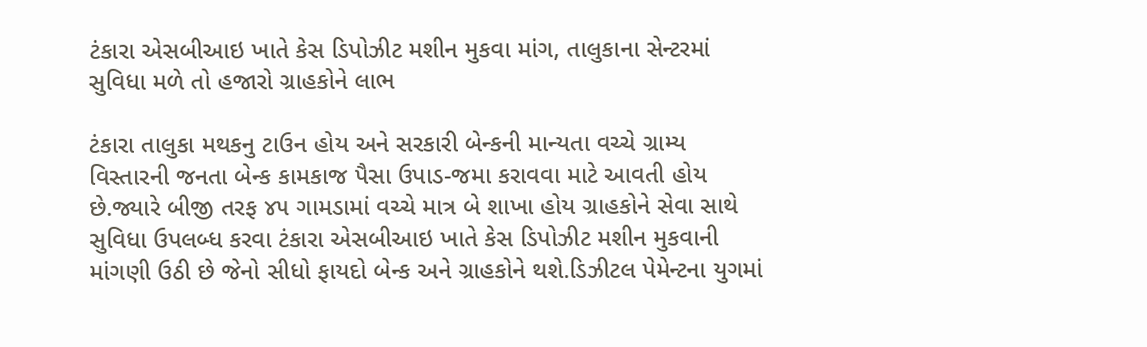ટંકારા એસબીઆઇ ખાતે કેસ ડિપોઝીટ મશીન મુકવા માંગ, તાલુકાના સેન્ટરમાં સુવિધા મળે તો હજારો ગ્રાહકોને લાભ

ટંકારા તાલુકા મથકનુ ટાઉન હોય અને સરકારી બેન્કની માન્યતા વચ્ચે ગ્રામ્ય વિસ્તારની જનતા બેન્ક કામકાજ પૈસા ઉપાડ-જમા કરાવવા માટે આવતી હોય છે.જ્યારે બીજી તરફ ૪૫ ગામડામાં વચ્ચે માત્ર બે શાખા હોય ગ્રાહકોને સેવા સાથે સુવિધા ઉપલબ્ધ કરવા ટંકારા એસબીઆઇ ખાતે કેસ ડિપોઝીટ મશીન મુકવાની માંગણી ઉઠી છે જેનો સીધો ફાયદો બેન્ક અને ગ્રાહકોને થશે.ડિઝીટલ પેમેન્ટના યુગમાં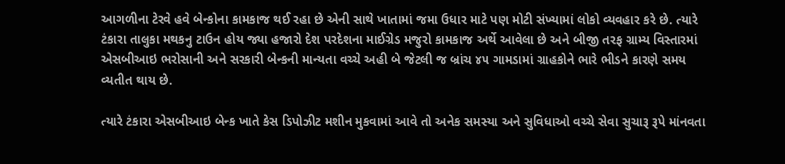આગળીના ટેરવે હવે બેન્કોના કામકાજ થઈ રહા છે એની સાથે ખાતામાં જમા ઉધાર માટે પણ મોટી સંખ્યામાં લોકો વ્યવહાર કરે છે. ત્યારે ટંકારા તાલુકા મથકનુ ટાઉન હોય જ્યા હજારો દેશ પરદેશના માઈગ્રેડ મજુરો કામકાજ અર્થે આવેલા છે અને બીજી તરફ ગ્રામ્ય વિસ્તારમાં એસબીઆઇ ભરોસાની અને સરકારી બેન્કની માન્યતા વચ્ચે અહી બે જેટલી જ બ્રાંચ ૪૫ ગામડામાં ગ્રાહકોને ભારે ભીડને કારણે સમય વ્યતીત થાય છે.

ત્યારે ટંકારા એસબીઆઇ બેન્ક ખાતે કેસ ડિપોઝીટ મશીન મુકવામાં આવે તો અનેક સમસ્યા અને સુવિધાઓ વચ્ચે સેવા સુચારૂ રૂપે માંનવતા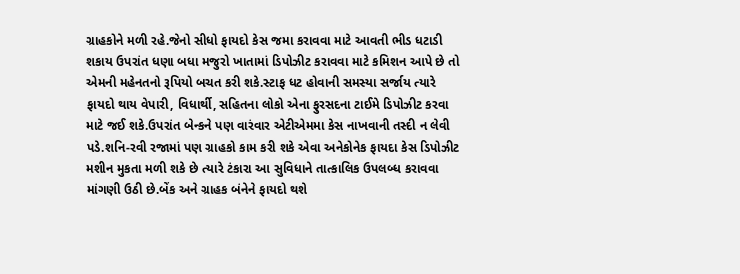ગ્રાહકોને મળી રહે.જેનો સીધો ફાયદો કેસ જમા કરાવવા માટે આવતી ભીડ ધટાડી શકાય ઉપરાંત ધણા બધા મજુરો ખાતામાં ડિપોઝીટ કરાવવા માટે કમિશન આપે છે તો એમની મહેનતનો રૂપિયો બચત કરી શકે.સ્ટાફ ધટ હોવાની સમસ્યા સર્જાય ત્યારે ફાયદો થાય વેપારી, વિધાર્થી, સહિતના લોકો એના ફુરસદના ટાઈમે ડિપોઝીટ કરવા માટે જઈ શકે.ઉપરાંત બેન્કને પણ વારંવાર એટીએમમા કેસ નાખવાની તસ્દી ન લેવી પડે.શનિ-રવી રજામાં પણ ગ્રાહકો કામ કરી શકે એવા અનેકોનેક ફાયદા કેસ ડિપોઝીટ મશીન મુકતા મળી શકે છે ત્યારે ટંકારા આ સુવિધાને તાત્કાલિક ઉપલબ્ધ કરાવવા માંગણી ઉઠી છે.બેંક અને ગ્રાહક બંનેને ફાયદો થશે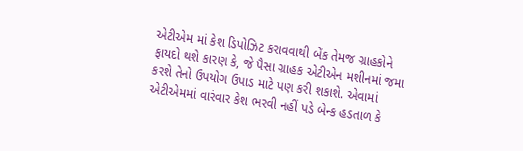એટીએમ માં કેશ ડિપોઝિટ કરાવવાથી બેંક તેમજ ગ્રાહકોને ફાયદો થશે કારણ કે, જે પૈસા ગ્રાહક એટીએન મશીનમાં જમા કરશે તેનો ઉપયોગ ઉપાડ માટે પણ કરી શકાશે. એવામાં એટીએમમાં વારંવાર કેશ ભરવી નહીં પડે બેન્ક હડતાળ કે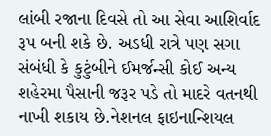લાંબી રજાના દિવસે તો આ સેવા આશિર્વાદ રૂપ બની શકે છે. અડધી રાત્રે પણ સગા સંબંધી કે કુટુંબીને ઈમર્જન્સી કોઈ અન્ય શહેરમા પૈસાની જરૂર પડે તો માદરે વતનથી નાખી શકાય છે.નેશનલ ફાઇનાન્શિયલ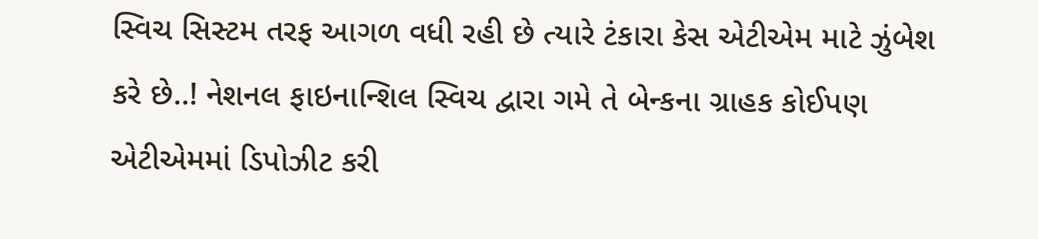સ્વિચ સિસ્ટમ તરફ આગળ વધી રહી છે ત્યારે ટંકારા કેસ એટીએમ માટે ઝુંબેશ કરે છે..! નેશનલ ફાઇનાન્શિલ સ્વિચ દ્વારા ગમે તે બેન્કના ગ્રાહક કોઈપણ એટીએમમાં ડિપોઝીટ કરી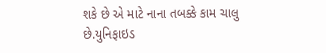શકે છે એ માટે નાના તબક્કે કામ ચાલુ છે.યુનિફાઇડ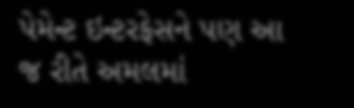પેમેન્ટ ઇન્ટરફેસને પણ આ જ રીતે અમલમાં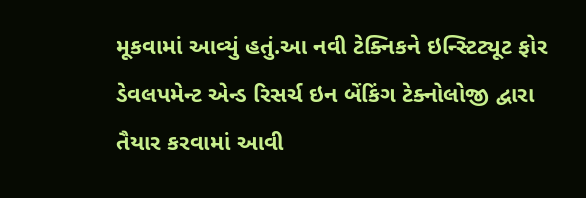મૂકવામાં આવ્યું હતું.આ નવી ટેક્નિકને ઇન્સ્ટિટ્યૂટ ફોર ડેવલપમેન્ટ એન્ડ રિસર્ચ ઇન બેંકિંગ ટેક્નોલોજી દ્વારા તૈયાર કરવામાં આવી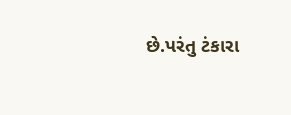છે.પરંતુ ટંકારા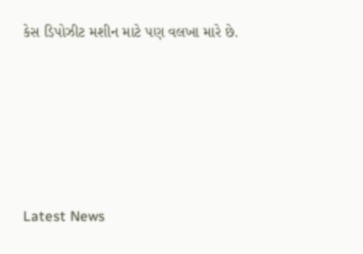કેસ ડિપોઝીટ મશીન માટે પણ વલખા મારે છે.






Latest News